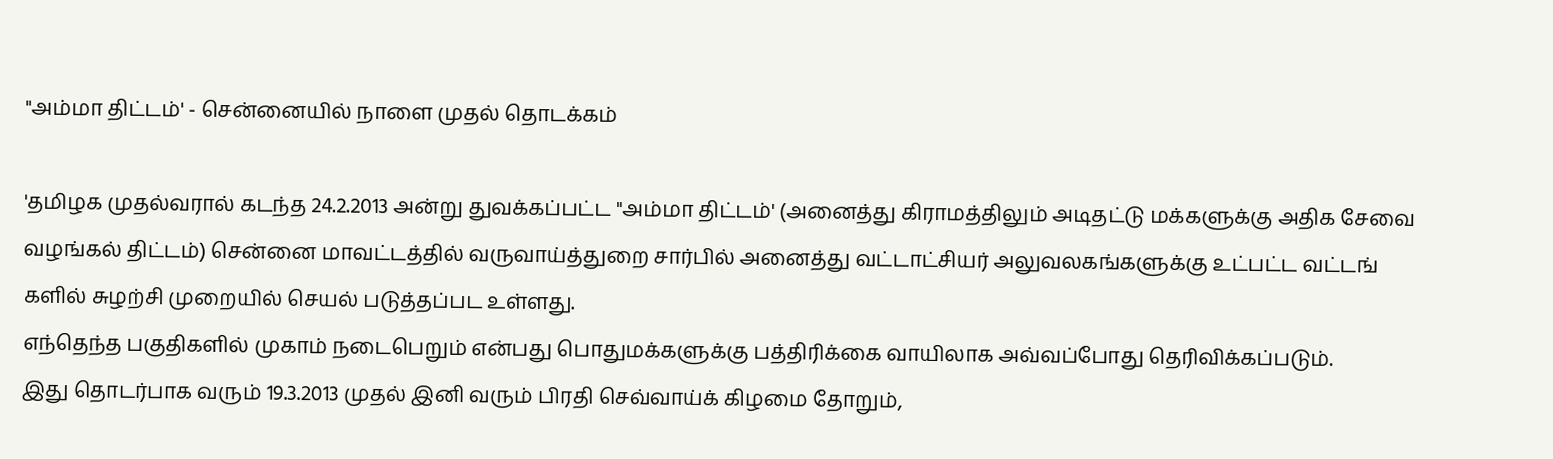"அம்மா திட்டம்' - சென்னையில் நாளை முதல் தொடக்கம்

'தமிழக முதல்வரால் கடந்த 24.2.2013 அன்று துவக்கப்பட்ட "அம்மா திட்டம்' (அனைத்து கிராமத்திலும் அடிதட்டு மக்களுக்கு அதிக சேவை வழங்கல் திட்டம்) சென்னை மாவட்டத்தில் வருவாய்த்துறை சார்பில் அனைத்து வட்டாட்சியர் அலுவலகங்களுக்கு உட்பட்ட வட்டங் களில் சுழற்சி முறையில் செயல் படுத்தப்பட உள்ளது.
எந்தெந்த பகுதிகளில் முகாம் நடைபெறும் என்பது பொதுமக்களுக்கு பத்திரிக்கை வாயிலாக அவ்வப்போது தெரிவிக்கப்படும்.
இது தொடர்பாக வரும் 19.3.2013 முதல் இனி வரும் பிரதி செவ்வாய்க் கிழமை தோறும்,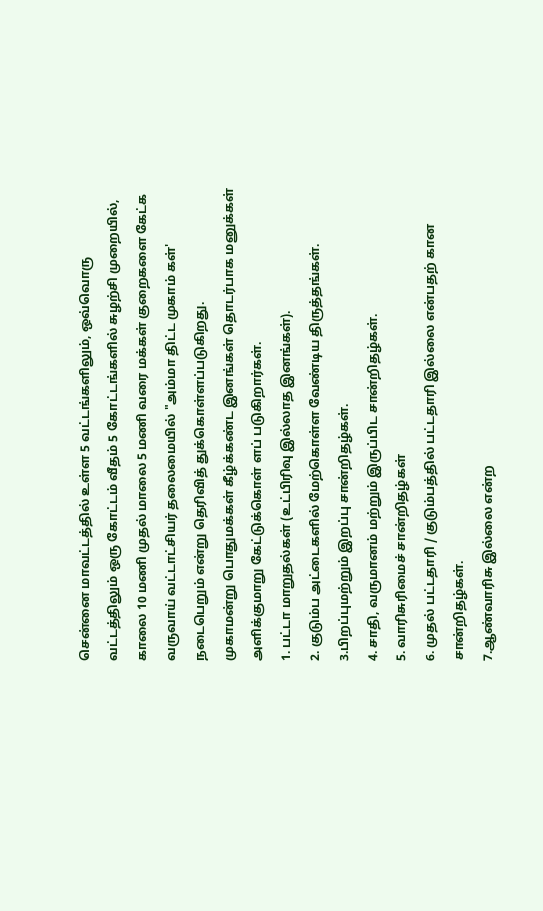சென்னை மாவட்டத்தில் உள்ள 5 வட்டங்களிலும், ஒவ்வொரு வட்டத்திலும் ஒரு கோட்டம் வீதம் 5 கோட்டங்களில் சுழற்சி முறையில், காலை 10 மணி முதல் மாலை 5 மணி வரை மக்கள் குறைகளை கேட்க வருவாய் வட்டாட்சியர் தலைமையில் "அம்மா திட்ட முகாம் கள்' நடைபெறும் என்று தெரிவித் துக்கொள்ளப்படுகிறது.
முகாமன்று பொதுமக்கள் கீழ்க்கண்ட இனங்கள் தொடர்பாக மனுக்கள் அளிக்குமாறு கேட்டுக்கொள் ளப் படுகிறார்கள்.
1. பட்டா மாறுதல்கள் (உட்பிரிவு இல்லாத இனங்கள்).
2. குடும்ப அட்டைகளில் மேற்கொள்ள வேண்டிய திருத்தங்கள்.
3.பிறப்புமற்றும் இறப்பு சான்றிதழ்கள்.
4. சாதி, வருமானம் மற்றும் இருப்பிட சான்றிதழ்கள்.
5. வாரிசுரிமைச் சான்றிதழ்கள்
6. முதல் பட்டதாரி / குடும்பத்தில் பட்டதாரி இல்லை என்பதற் கான சான்றிதழ்கள்.
7.ஆண்வாரிசு இல்லை என்ற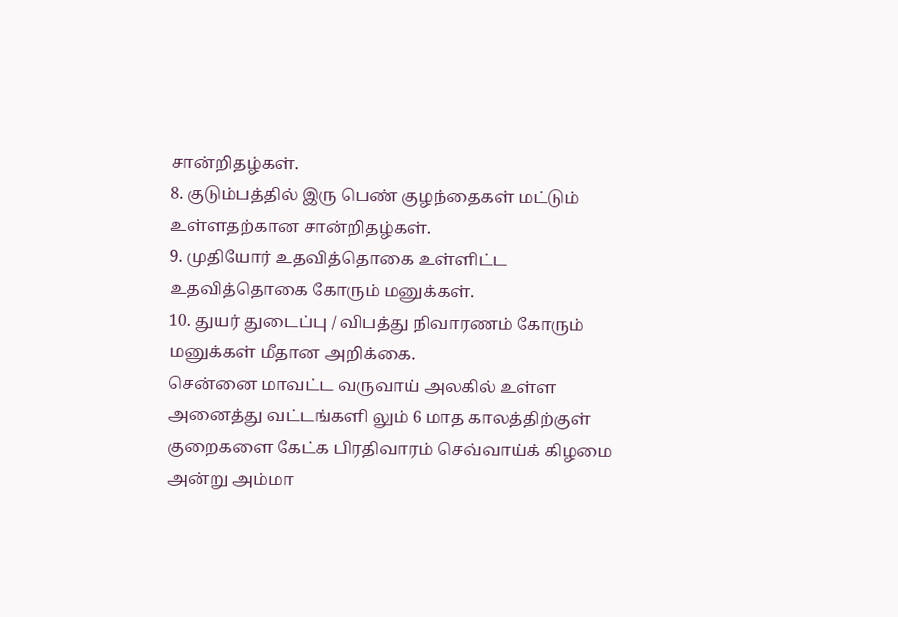சான்றிதழ்கள்.
8. குடும்பத்தில் இரு பெண் குழந்தைகள் மட்டும் உள்ளதற்கான சான்றிதழ்கள்.
9. முதியோர் உதவித்தொகை உள்ளிட்ட உதவித்தொகை கோரும் மனுக்கள்.
10. துயர் துடைப்பு / விபத்து நிவாரணம் கோரும் மனுக்கள் மீதான அறிக்கை.
சென்னை மாவட்ட வருவாய் அலகில் உள்ள அனைத்து வட்டங்களி லும் 6 மாத காலத்திற்குள் குறைகளை கேட்க பிரதிவாரம் செவ்வாய்க் கிழமை அன்று அம்மா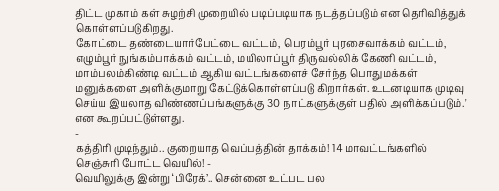திட்ட முகாம் கள் சுழற்சி முறையில் படிப்படியாக நடத்தப்படும் என தெரிவித்துக் கொள்ளப்படுகிறது.
கோட்டை தண்டையார்பேட்டை வட்டம், பெரம்பூர் புரசைவாக்கம் வட்டம், எழும்பூர் நுங்கம்பாக்கம் வட்டம், மயிலாப்பூர் திருவல்லிக் கேணி வட்டம், மாம்பலம்கிண்டி வட்டம் ஆகிய வட்டங்களைச் சேர்ந்த பொதுமக்கள் மனுக்களை அளிக்குமாறு கேட்டுக்கொள்ளப்படு கிறார்கள். உடனடியாக முடிவு செய்ய இயலாத விண்ணப்பங்களுக்கு 30 நாட்களுக்குள் பதில் அளிக்கப்படும்.' என கூறப்பட்டுள்ளது.
-
கத்திரி முடிந்தும்.. குறையாத வெப்பத்தின் தாக்கம்! 14 மாவட்டங்களில் செஞ்சுரி போட்ட வெயில்! -
வெயிலுக்கு இன்று ‘பிரேக்’.. சென்னை உட்பட பல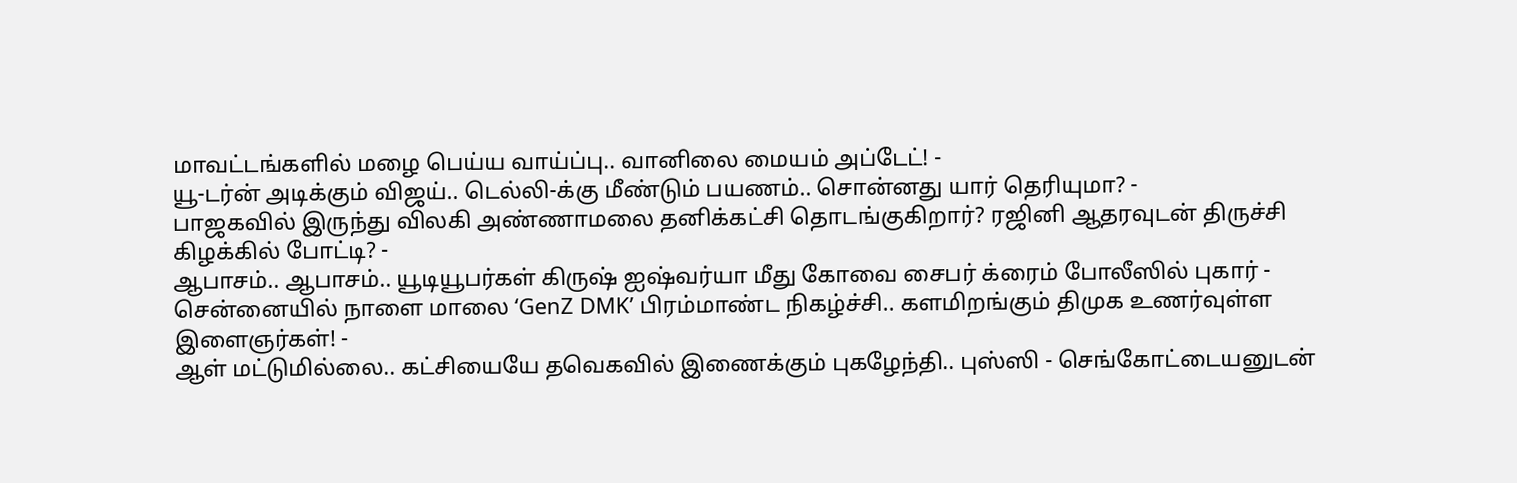மாவட்டங்களில் மழை பெய்ய வாய்ப்பு.. வானிலை மையம் அப்டேட்! -
யூ-டர்ன் அடிக்கும் விஜய்.. டெல்லி-க்கு மீண்டும் பயணம்.. சொன்னது யார் தெரியுமா? -
பாஜகவில் இருந்து விலகி அண்ணாமலை தனிக்கட்சி தொடங்குகிறார்? ரஜினி ஆதரவுடன் திருச்சி கிழக்கில் போட்டி? -
ஆபாசம்.. ஆபாசம்.. யூடியூபர்கள் கிருஷ் ஐஷ்வர்யா மீது கோவை சைபர் க்ரைம் போலீஸில் புகார் -
சென்னையில் நாளை மாலை ‘GenZ DMK’ பிரம்மாண்ட நிகழ்ச்சி.. களமிறங்கும் திமுக உணர்வுள்ள இளைஞர்கள்! -
ஆள் மட்டுமில்லை.. கட்சியையே தவெகவில் இணைக்கும் புகழேந்தி.. புஸ்ஸி - செங்கோட்டையனுடன்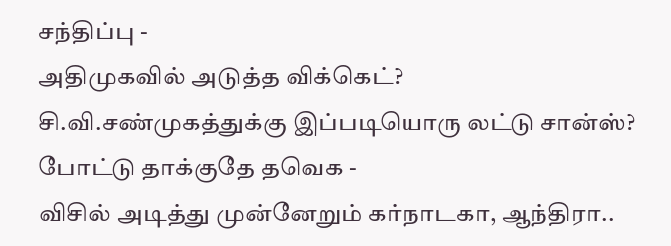சந்திப்பு -
அதிமுகவில் அடுத்த விக்கெட்? சி.வி.சண்முகத்துக்கு இப்படியொரு லட்டு சான்ஸ்? போட்டு தாக்குதே தவெக -
விசில் அடித்து முன்னேறும் கர்நாடகா, ஆந்திரா..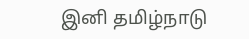இனி தமிழ்நாடு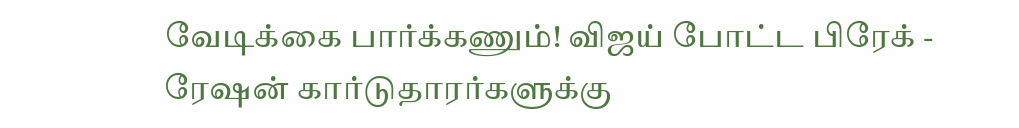வேடிக்கை பார்க்கணும்! விஜய் போட்ட பிரேக் -
ரேஷன் கார்டுதாரர்களுக்கு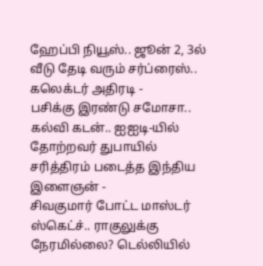ஹேப்பி நியூஸ்.. ஜூன் 2, 3ல் வீடு தேடி வரும் சர்ப்ரைஸ்.. கலெக்டர் அதிரடி -
பசிக்கு இரண்டு சமோசா.. கல்வி கடன்.. ஐஐடி-யில் தோற்றவர் துபாயில் சரித்திரம் படைத்த இந்திய இளைஞன் -
சிவகுமார் போட்ட மாஸ்டர் ஸ்கெட்ச்.. ராகுலுக்கு நேரமில்லை? டெல்லியில்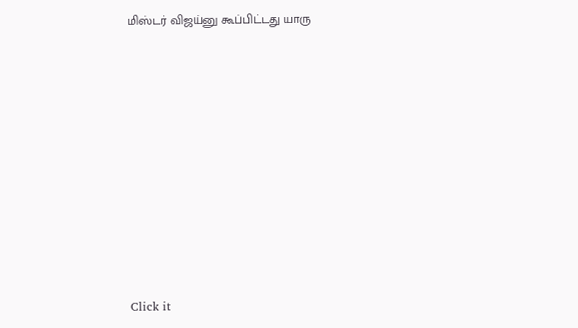மிஸ்டர் விஜய்னு கூப்பிட்டது யாரு












Click it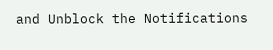and Unblock the Notifications